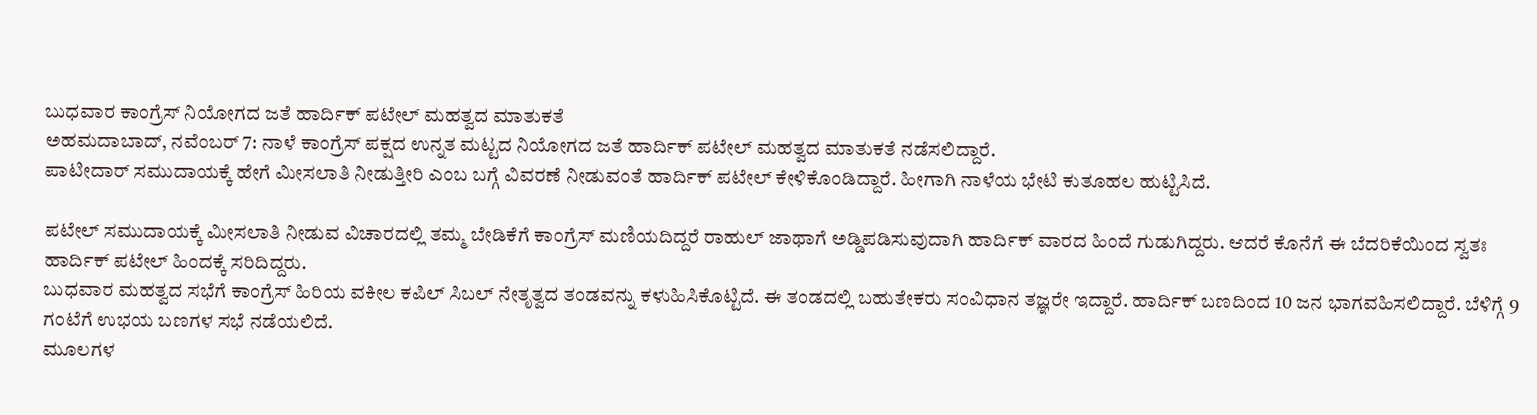ಬುಧವಾರ ಕಾಂಗ್ರೆಸ್ ನಿಯೋಗದ ಜತೆ ಹಾರ್ದಿಕ್ ಪಟೇಲ್ ಮಹತ್ವದ ಮಾತುಕತೆ
ಅಹಮದಾಬಾದ್, ನವೆಂಬರ್ 7: ನಾಳೆ ಕಾಂಗ್ರೆಸ್ ಪಕ್ಷದ ಉನ್ನತ ಮಟ್ಟದ ನಿಯೋಗದ ಜತೆ ಹಾರ್ದಿಕ್ ಪಟೇಲ್ ಮಹತ್ವದ ಮಾತುಕತೆ ನಡೆಸಲಿದ್ದಾರೆ.
ಪಾಟೀದಾರ್ ಸಮುದಾಯಕ್ಕೆ ಹೇಗೆ ಮೀಸಲಾತಿ ನೀಡುತ್ತೀರಿ ಎಂಬ ಬಗ್ಗೆ ವಿವರಣೆ ನೀಡುವಂತೆ ಹಾರ್ದಿಕ್ ಪಟೇಲ್ ಕೇಳಿಕೊಂಡಿದ್ದಾರೆ. ಹೀಗಾಗಿ ನಾಳೆಯ ಭೇಟಿ ಕುತೂಹಲ ಹುಟ್ಟಿಸಿದೆ.

ಪಟೇಲ್ ಸಮುದಾಯಕ್ಕೆ ಮೀಸಲಾತಿ ನೀಡುವ ವಿಚಾರದಲ್ಲಿ ತಮ್ಮ ಬೇಡಿಕೆಗೆ ಕಾಂಗ್ರೆಸ್ ಮಣಿಯದಿದ್ದರೆ ರಾಹುಲ್ ಜಾಥಾಗೆ ಅಡ್ಡಿಪಡಿಸುವುದಾಗಿ ಹಾರ್ದಿಕ್ ವಾರದ ಹಿಂದೆ ಗುಡುಗಿದ್ದರು. ಆದರೆ ಕೊನೆಗೆ ಈ ಬೆದರಿಕೆಯಿಂದ ಸ್ವತಃ ಹಾರ್ದಿಕ್ ಪಟೇಲ್ ಹಿಂದಕ್ಕೆ ಸರಿದಿದ್ದರು.
ಬುಧವಾರ ಮಹತ್ವದ ಸಭೆಗೆ ಕಾಂಗ್ರೆಸ್ ಹಿರಿಯ ವಕೀಲ ಕಪಿಲ್ ಸಿಬಲ್ ನೇತೃತ್ವದ ತಂಡವನ್ನು ಕಳುಹಿಸಿಕೊಟ್ಟಿದೆ. ಈ ತಂಡದಲ್ಲಿ ಬಹುತೇಕರು ಸಂವಿಧಾನ ತಜ್ಞರೇ ಇದ್ದಾರೆ. ಹಾರ್ದಿಕ್ ಬಣದಿಂದ 10 ಜನ ಭಾಗವಹಿಸಲಿದ್ದಾರೆ. ಬೆಳಿಗ್ಗೆ 9 ಗಂಟೆಗೆ ಉಭಯ ಬಣಗಳ ಸಭೆ ನಡೆಯಲಿದೆ.
ಮೂಲಗಳ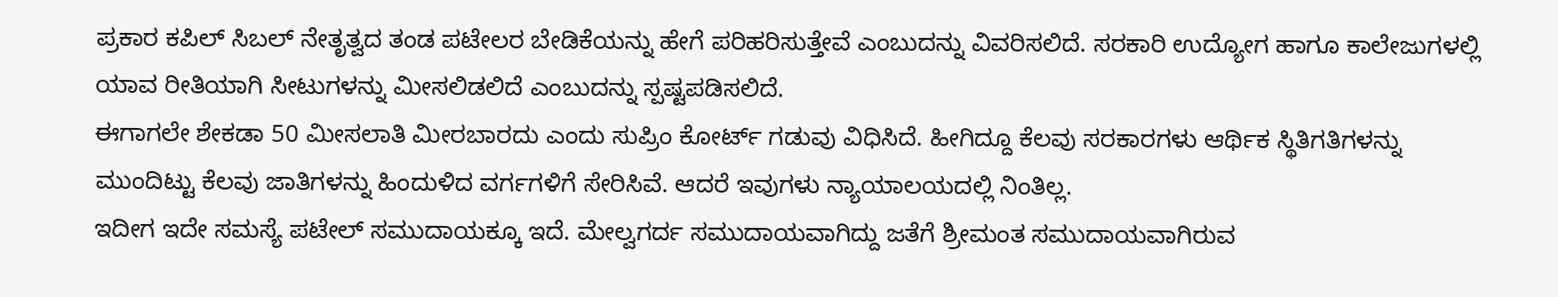ಪ್ರಕಾರ ಕಪಿಲ್ ಸಿಬಲ್ ನೇತೃತ್ವದ ತಂಡ ಪಟೇಲರ ಬೇಡಿಕೆಯನ್ನು ಹೇಗೆ ಪರಿಹರಿಸುತ್ತೇವೆ ಎಂಬುದನ್ನು ವಿವರಿಸಲಿದೆ. ಸರಕಾರಿ ಉದ್ಯೋಗ ಹಾಗೂ ಕಾಲೇಜುಗಳಲ್ಲಿ ಯಾವ ರೀತಿಯಾಗಿ ಸೀಟುಗಳನ್ನು ಮೀಸಲಿಡಲಿದೆ ಎಂಬುದನ್ನು ಸ್ಪಷ್ಟಪಡಿಸಲಿದೆ.
ಈಗಾಗಲೇ ಶೇಕಡಾ 50 ಮೀಸಲಾತಿ ಮೀರಬಾರದು ಎಂದು ಸುಪ್ರಿಂ ಕೋರ್ಟ್ ಗಡುವು ವಿಧಿಸಿದೆ. ಹೀಗಿದ್ದೂ ಕೆಲವು ಸರಕಾರಗಳು ಆರ್ಥಿಕ ಸ್ಥಿತಿಗತಿಗಳನ್ನು ಮುಂದಿಟ್ಟು ಕೆಲವು ಜಾತಿಗಳನ್ನು ಹಿಂದುಳಿದ ವರ್ಗಗಳಿಗೆ ಸೇರಿಸಿವೆ. ಆದರೆ ಇವುಗಳು ನ್ಯಾಯಾಲಯದಲ್ಲಿ ನಿಂತಿಲ್ಲ.
ಇದೀಗ ಇದೇ ಸಮಸ್ಯೆ ಪಟೇಲ್ ಸಮುದಾಯಕ್ಕೂ ಇದೆ. ಮೇಲ್ವಗರ್ದ ಸಮುದಾಯವಾಗಿದ್ದು ಜತೆಗೆ ಶ್ರೀಮಂತ ಸಮುದಾಯವಾಗಿರುವ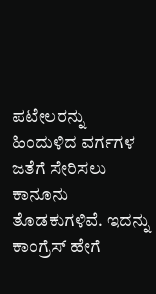ಪಟೇಲರನ್ನು ಹಿಂದುಳಿದ ವರ್ಗಗಳ ಜತೆಗೆ ಸೇರಿಸಲು ಕಾನೂನು ತೊಡಕುಗಳಿವೆ. ಇದನ್ನು ಕಾಂಗ್ರೆಸ್ ಹೇಗೆ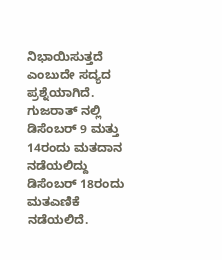ನಿಭಾಯಿಸುತ್ತದೆ ಎಂಬುದೇ ಸದ್ಯದ ಪ್ರಶ್ನೆಯಾಗಿದೆ.
ಗುಜರಾತ್ ನಲ್ಲಿ ಡಿಸೆಂಬರ್ 9 ಮತ್ತು 14ರಂದು ಮತದಾನ ನಡೆಯಲಿದ್ದು ಡಿಸೆಂಬರ್ 18ರಂದು ಮತಎಣಿಕೆ ನಡೆಯಲಿದೆ.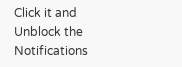Click it and Unblock the Notifications